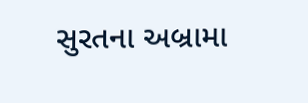સુરતના અબ્રામા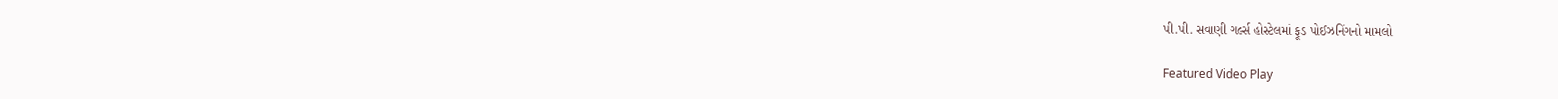પી.પી. સવાણી ગર્લ્સ હોસ્ટેલમાં ફૂડ પોઈઝનિંગનો મામલો

Featured Video Play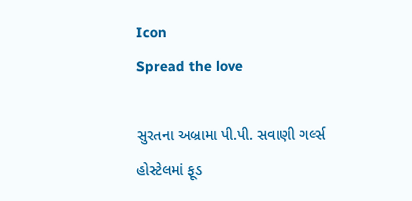Icon
Spread the love

સુરતના અબ્રામા પી.પી. સવાણી ગર્લ્સ હોસ્ટેલમાં ફૂડ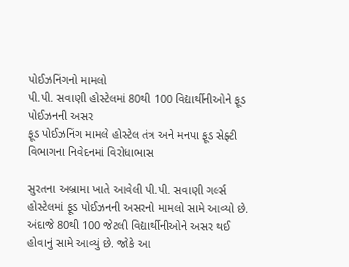પોઈઝનિંગનો મામલો
પી.પી. સવાણી હોસ્ટેલમાં 80થી 100 વિદ્યાર્થીનીઓને ફૂડ પોઈઝનની અસર
ફૂડ પોઈઝનિંગ મામલે હોસ્ટેલ તંત્ર અને મનપા ફૂડ સેફ્ટી વિભાગના નિવેદનમાં વિરોધાભાસ

સુરતના અબ્રામા ખાતે આવેલી પી.પી. સવાણી ગર્લ્સ હોસ્ટેલમાં ફૂડ પોઈઝનની અસરનો મામલો સામે આવ્યો છે. અંદાજે 80થી 100 જેટલી વિદ્યાર્થીનીઓને અસર થઈ હોવાનું સામે આવ્યું છે. જોકે આ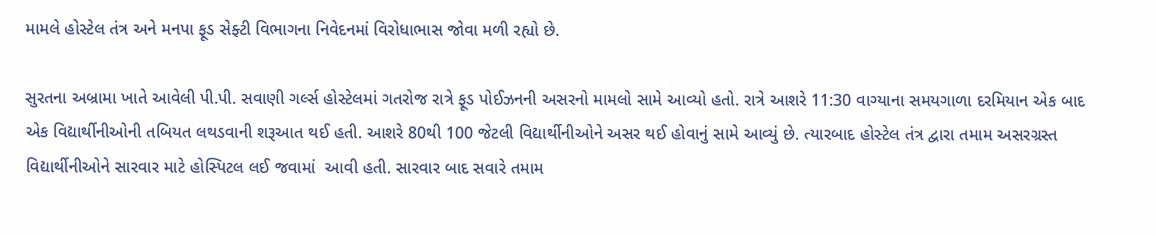મામલે હોસ્ટેલ તંત્ર અને મનપા ફૂડ સેફ્ટી વિભાગના નિવેદનમાં વિરોધાભાસ જોવા મળી રહ્યો છે.

સુરતના અબ્રામા ખાતે આવેલી પી.પી. સવાણી ગર્લ્સ હોસ્ટેલમાં ગતરોજ રાત્રે ફૂડ પોઈઝનની અસરનો મામલો સામે આવ્યો હતો. રાત્રે આશરે 11:30 વાગ્યાના સમયગાળા દરમિયાન એક બાદ એક વિદ્યાર્થીનીઓની તબિયત લથડવાની શરૂઆત થઈ હતી. આશરે 80થી 100 જેટલી વિદ્યાર્થીનીઓને અસર થઈ હોવાનું સામે આવ્યું છે. ત્યારબાદ હોસ્ટેલ તંત્ર દ્વારા તમામ અસરગ્રસ્ત વિદ્યાર્થીનીઓને સારવાર માટે હોસ્પિટલ લઈ જવામાં  આવી હતી. સારવાર બાદ સવારે તમામ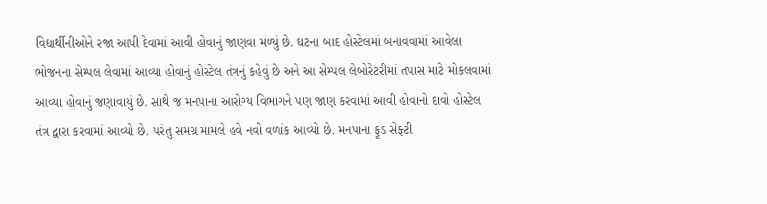વિદ્યાર્થીનીઓને રજા આપી દેવામાં આવી હોવાનું જાણવા મળ્યું છે. ઘટના બાદ હોસ્ટેલમાં બનાવવામાં આવેલા ભોજનના સેમ્પલ લેવામાં આવ્યા હોવાનું હોસ્ટેલ તંત્રનું કહેવું છે અને આ સેમ્પલ લેબોરેટરીમાં તપાસ માટે મોકલવામાં આવ્યા હોવાનું જણાવાયું છે. સાથે જ મનપાના આરોગ્ય વિભાગને પણ જાણ કરવામાં આવી હોવાનો દાવો હોસ્ટેલ તંત્ર દ્વારા કરવામાં આવ્યો છે. પરંતુ સમગ્ર મામલે હવે નવો વળાંક આવ્યો છે. મનપાના ફૂડ સેફ્ટી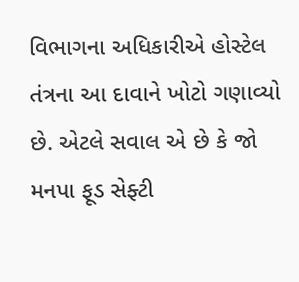વિભાગના અધિકારીએ હોસ્ટેલ તંત્રના આ દાવાને ખોટો ગણાવ્યો છે. એટલે સવાલ એ છે કે જો મનપા ફૂડ સેફ્ટી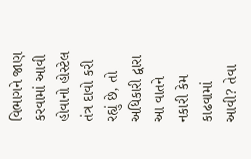વિભાગને જાણ કરવામાં આવી હોવાનો હોસ્ટેલ તંત્ર દાવો કરી રહ્યું છે, તો અધિકારી દ્વારા આ વાતને નકારી કેમ કાઢવામાં આવી? તેવા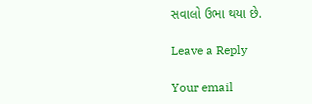સવાલો ઉભા થયા છે.

Leave a Reply

Your email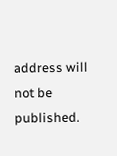address will not be published.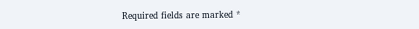Required fields are marked *